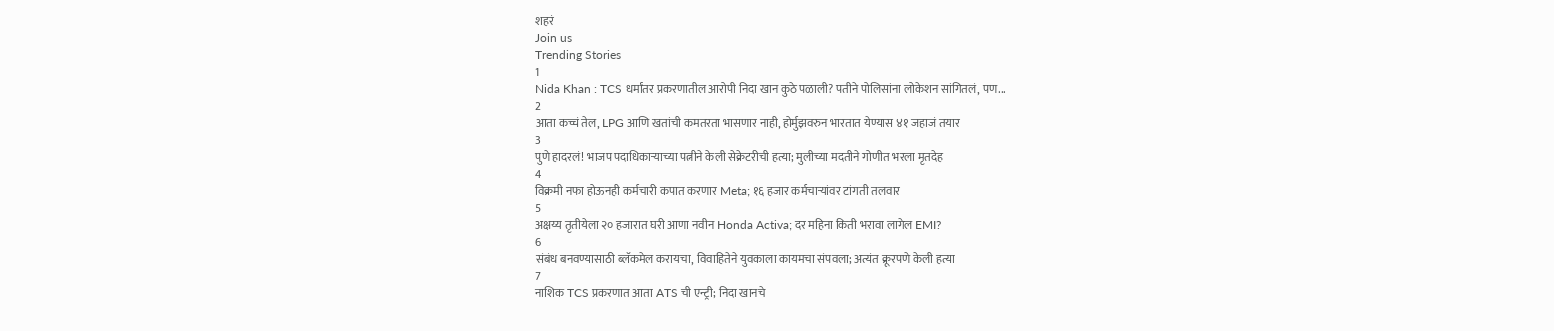शहरं
Join us
Trending Stories
1
Nida Khan : TCS धर्मांतर प्रकरणातील आरोपी निदा खान कुठे पळाली? पतीने पोलिसांना लोकेशन सांगितलं, पण...
2
आता कच्चं तेल, LPG आणि खतांची कमतरता भासणार नाही, होर्मुझवरुन भारतात येण्यास ४१ जहाजं तयार
3
पुणे हादरलं! भाजप पदाधिकाऱ्याच्या पत्नीने केली सेक्रेटरीची हत्या; मुलीच्या मदतीने गोणीत भरला मृतदेह
4
विक्रमी नफा होऊनही कर्मचारी कपात करणार Meta; १६ हजार कर्मचाऱ्यांवर टांगती तलवार
5
अक्षय्य तृतीयेला २० हजारात घरी आणा नवीन Honda Activa; दर महिना किती भरावा लागेल EMI?
6
संबंध बनवण्यासाठी ब्लॅकमेल करायचा, विवाहितेने युवकाला कायमचा संपवला; अत्यंत क्रूरपणे केली हत्या
7
नाशिक TCS प्रकरणात आता ATS ची एन्ट्री; निदा खानचे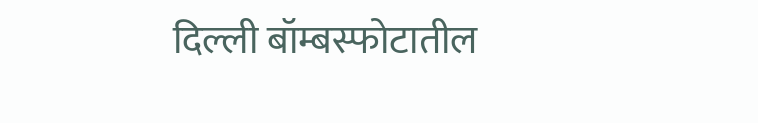दिल्ली बॉम्बस्फोटातील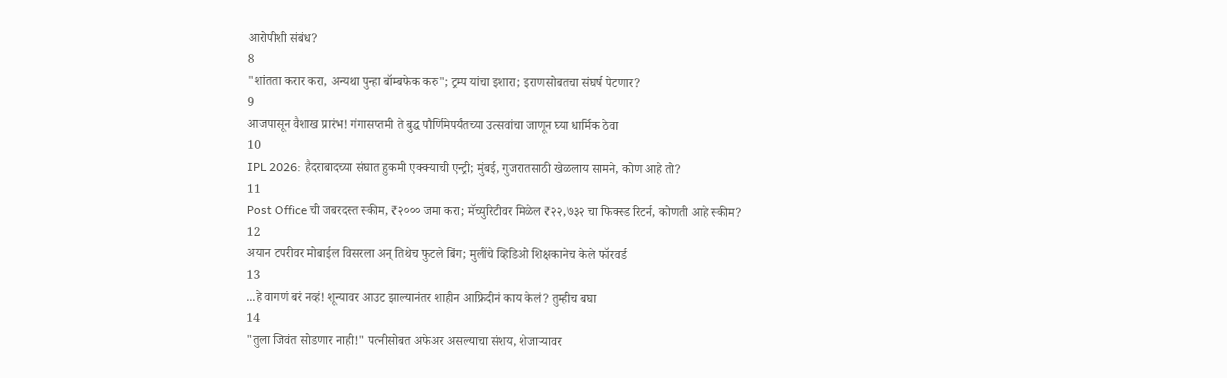आरोपीशी संबंध?
8
"शांतता करार करा, अन्यथा पुन्हा बॉम्बफेक करु"; ट्रम्प यांचा इशारा; इराणसोबतचा संघर्ष पेटणार?
9
आजपासून वैशाख प्रारंभ! गंगासप्तमी ते बुद्ध पौर्णिमेपर्यंतच्या उत्सवांचा जाणून घ्या धार्मिक ठेवा
10
IPL 2026: हैदराबादच्या संघात हुकमी एक्क्याची एन्ट्री; मुंबई, गुजरातसाठी खेळलाय सामने, कोण आहे तो?
11
Post Office ची जबरदस्त स्कीम, ₹२००० जमा करा; मॅच्युरिटीवर मिळेल ₹२२,७३२ चा फिक्स्ड रिटर्न, कोणती आहे स्कीम?
12
अयान टपरीवर मोबाईल विसरला अन् तिथेच फुटले बिंग; मुलींचे व्हिडिओ शिक्षकानेच केले फॉरवर्ड
13
...हे वागणं बरं नव्हं! शून्यावर आउट झाल्यानंतर शाहीन आफ्रिदीनं काय केलं? तुम्हीच बघा
14
"तुला जिवंत सोडणार नाही!" पत्नीसोबत अफेअर असल्याचा संशय, शेजाऱ्यावर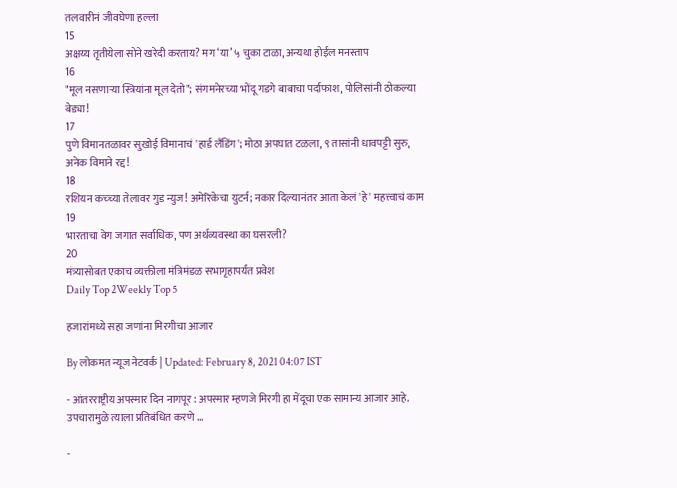तलवारीनं जीवघेणा हल्ला
15
अक्षय्य तृतीयेला सोने खरेदी करताय? मग ‘या’ ५ चुका टाळा, अन्यथा होईल मनस्ताप
16
"मूल नसणाऱ्या स्त्रियांना मूल देतो"; संगमनेरच्या भोंदू गडगे बाबाचा पर्दाफाश, पोलिसांनी ठोकल्या बेड्या!
17
पुणे विमानतळावर सुखोई विमानाचं 'हार्ड लँडिंग'; मोठा अपघात टळला, ९ तासांनी धावपट्टी सुरु, अनेक विमाने रद्द!
18
रशियन कच्च्या तेलावर गुड न्युज! अमेरिकेचा युटर्न; नकार दिल्यानंतर आता केलं 'हे' महत्त्वाचं काम
19
भारताचा वेग जगात सर्वाधिक, पण अर्थव्यवस्था का घसरली?
20
मंत्र्यासोबत एकाच व्यक्तीला मंत्रिमंडळ सभागृहापर्यंत प्रवेश
Daily Top 2Weekly Top 5

हजारांमध्ये सहा जणांना मिरगीचा आजार

By लोकमत न्यूज नेटवर्क | Updated: February 8, 2021 04:07 IST

- आंतरराष्ट्रीय अपस्मार दिन नागपूर : अपस्मार म्हणजे मिरगी हा मेंदूचा एक सामान्य आजार आहे. उपचारामुळे त्याला प्रतिबंधित करणे ...

-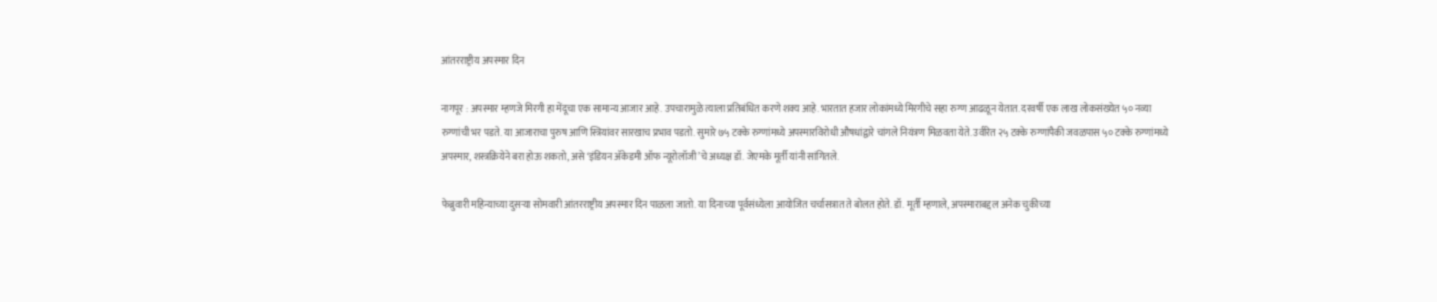आंतरराष्ट्रीय अपस्मार दिन

नागपूर : अपस्मार म्हणजे मिरगी हा मेंदूचा एक सामान्य आजार आहे. उपचारामुळे त्याला प्रतिबंधित करणे शक्य आहे. भारतात हजार लोकांमध्ये मिरगीचे सहा रुग्ण आढळून येतात. दरवर्षी एक लाख लोकसंख्येत ५० नव्या रुग्णांची भर पडते. या आजाराचा पुरुष आणि स्त्रियांवर सारखाच प्रभाव पडतो. सुमारे ७५ टक्के रुग्णांमध्ये अपस्मारविरोधी औषधांद्वारे चांगले नियंत्रण मिळवता येते. उर्वरित २५ टक्के रुग्णांपैकी जवळपास ५० टक्के रुग्णांमध्ये अपस्मार, शस्त्रक्रियेने बरा होऊ शकतो, असे ‘इंडियन अ‍ॅकेडमी ऑफ न्यूरोलॉजी’चे अध्यक्ष डॉ. जेएमके मूर्ती यांनी सांगितले.

फेब्रुवारी महिन्याच्या दुसऱ्या सोमवारी आंतरराष्ट्रीय अपस्मार दिन पाळला जातो. या दिनाच्या पूर्वसंध्येला आयोजित चर्चासत्रात ते बोलत होते. डॉ. मूर्ती म्हणाले, अपस्माराबद्दल अनेक चुकीच्या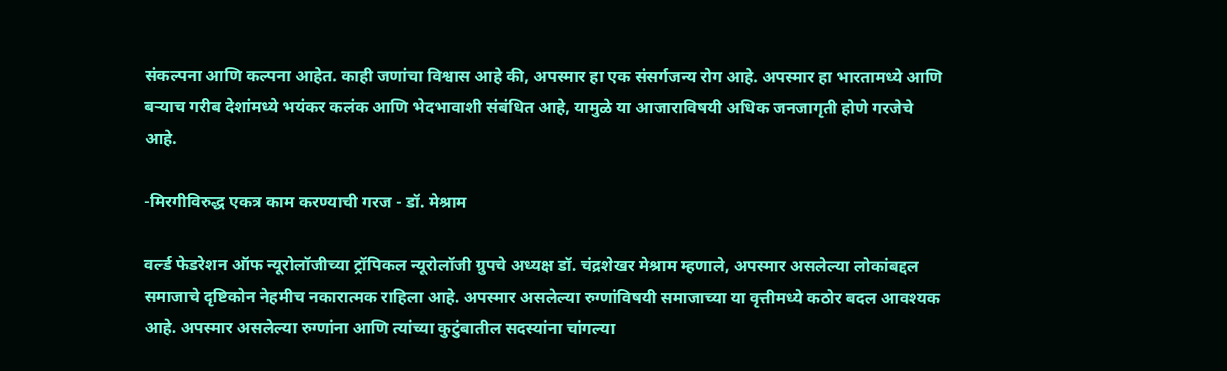संकल्पना आणि कल्पना आहेत. काही जणांचा विश्वास आहे की, अपस्मार हा एक संसर्गजन्य रोग आहे. अपस्मार हा भारतामध्ये आणि बऱ्याच गरीब देशांमध्ये भयंकर कलंक आणि भेदभावाशी संबंधित आहे, यामुळे या आजाराविषयी अधिक जनजागृती होणे गरजेचे आहे.

-मिरगीविरुद्ध एकत्र काम करण्याची गरज - डॉ. मेश्राम

वर्ल्ड फेडरेशन ऑफ न्यूरोलॉजीच्या ट्रॉपिकल न्यूरोलॉजी ग्रुपचे अध्यक्ष डॉ. चंद्रशेखर मेश्राम म्हणाले, अपस्मार असलेल्या लोकांबद्दल समाजाचे दृष्टिकोन नेहमीच नकारात्मक राहिला आहे. अपस्मार असलेल्या रुग्णांविषयी समाजाच्या या वृत्तीमध्ये कठोर बदल आवश्यक आहे. अपस्मार असलेल्या रुग्णांना आणि त्यांच्या कुटुंबातील सदस्यांना चांगल्या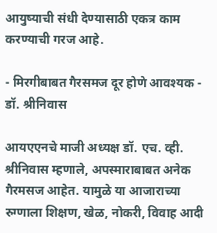आयुष्याची संधी देण्यासाठी एकत्र काम करण्याची गरज आहे.

- मिरगीबाबत गैरसमज दूर होणे आवश्यक - डॉ. श्रीनिवास

आयएएनचे माजी अध्यक्ष डॉ. एच. व्ही. श्रीनिवास म्हणाले, अपस्माराबाबत अनेक गैरमसज आहेत. यामुळे या आजाराच्या रुग्णाला शिक्षण, खेळ, नोकरी, विवाह आदी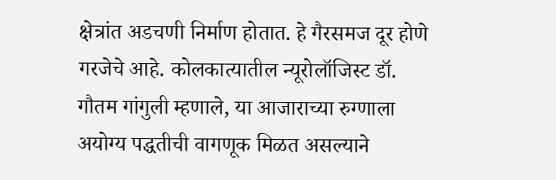क्षेत्रांत अडचणी निर्माण होतात. हे गैरसमज दूर होणे गरजेचे आहे. कोलकात्यातील न्यूरोलॉजिस्ट डॉ. गौतम गांगुली म्हणाले, या आजाराच्या रुग्णाला अयोग्य पद्धतीची वागणूक मिळत असल्याने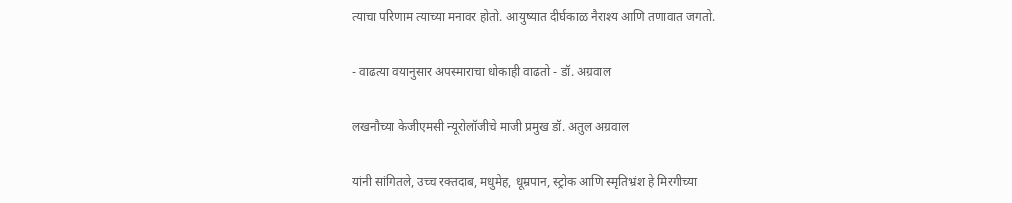त्याचा परिणाम त्याच्या मनावर होतो. आयुष्यात दीर्घकाळ नैराश्य आणि तणावात जगतो.

- वाढत्या वयानुसार अपस्माराचा धोकाही वाढतो - डॉ. अग्रवाल

लखनौच्या केजीएमसी न्यूरोलॉजीचे माजी प्रमुख डॉ. अतुल अग्रवाल

यांनी सांगितले, उच्च रक्तदाब, मधुमेह, धूम्रपान, स्ट्रोक आणि स्मृतिभ्रंश हे मिरगीच्या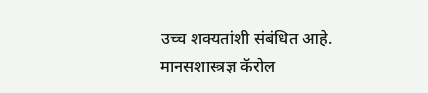उच्च शक्यतांशी संबंधित आहे. मानसशास्त्रज्ञ कॅरोल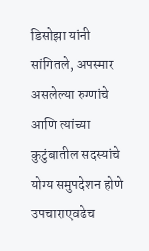डिसोझा यांनी सांगितले, अपस्मार असलेल्या रुग्णांचे आणि त्यांच्या कुटुंबातील सदस्यांचे योग्य समुपदेशन होणे उपचाराएवढेच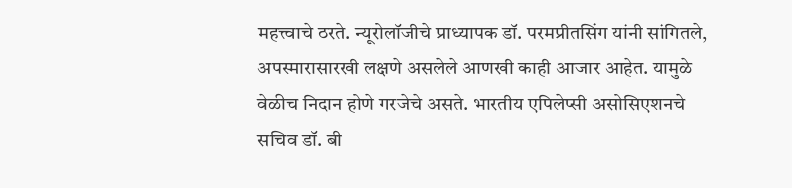महत्त्वाचे ठरते. न्यूरोलॉजीचे प्राध्यापक डॉ. परमप्रीतसिंग यांनी सांगितले, अपस्मारासारखी लक्षणे असलेले आणखी काही आजार आहेत. यामुळे वेळीच निदान होणे गरजेचे असते. भारतीय एपिलेप्सी असोसिएशनचे सचिव डॉ. बी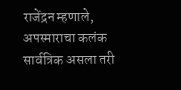राजेंद्रन म्हणाले, अपस्माराचा कलंक सार्वत्रिक असला तरी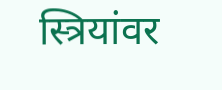स्त्रियांवर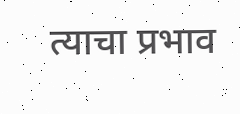त्याचा प्रभाव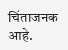चिंताजनक आहे.